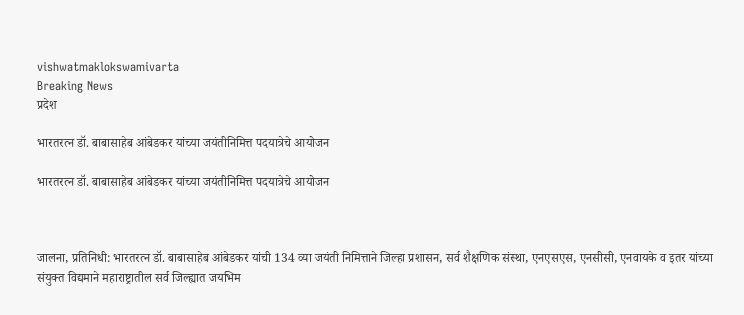vishwatmaklokswamivarta
Breaking News
प्रदेश

भारतरत्न डॉ. बाबासाहेब आंबेडकर यांच्या जयंतीनिमित्त पदयात्रेचे आयोजन

भारतरत्न डॉ. बाबासाहेब आंबेडकर यांच्या जयंतीनिमित्त पदयात्रेचे आयोजन



जालना, प्रतिनिधी: भारतरत्न डॉ. बाबासाहेब आंबेडकर यांची 134 व्या जयंती निमित्ताने जिल्हा प्रशासन, सर्व शैक्षणिक संस्था, एनएसएस, एनसीसी, एनवायके व इतर यांच्या संयुक्त विद्यमाने महाराष्ट्रातील सर्व जिल्ह्यात जयभिम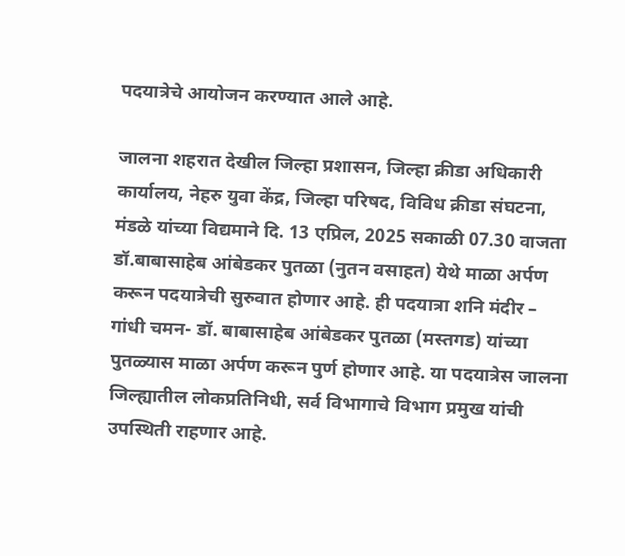पदयात्रेचे आयोजन करण्यात आले आहे.

जालना शहरात देखील जिल्हा प्रशासन, जिल्हा क्रीडा अधिकारी कार्यालय, नेहरु युवा केंद्र, जिल्हा परिषद, विविध क्रीडा संघटना, मंडळे यांच्या विद्यमाने दि. 13 एप्रिल, 2025 सकाळी 07.30 वाजता डॉ.बाबासाहेब आंबेडकर पुतळा (नुतन वसाहत) येथे माळा अर्पण करून पदयात्रेची सुरुवात होणार आहे. ही पदयात्रा शनि मंदीर – गांधी चमन- डॉ. बाबासाहेब आंबेडकर पुतळा (मस्तगड) यांच्या पुतळ्यास माळा अर्पण करून पुर्ण होणार आहे. या पदयात्रेस जालना जिल्ह्यातील लोकप्रतिनिधी, सर्व विभागाचे विभाग प्रमुख यांची उपस्थिती राहणार आहे.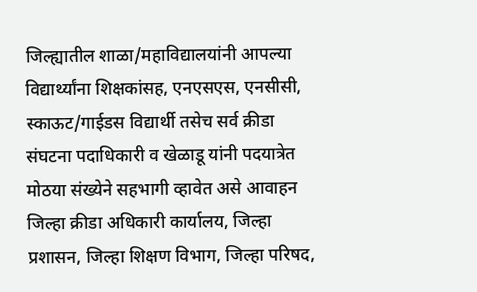जिल्ह्यातील शाळा/महाविद्यालयांनी आपल्या विद्यार्थ्यांना शिक्षकांसह, एनएसएस, एनसीसी, स्काऊट/गाईडस विद्यार्थी तसेच सर्व क्रीडा संघटना पदाधिकारी व खेळाडू यांनी पदयात्रेत मोठया संख्येने सहभागी व्हावेत असे आवाहन जिल्हा क्रीडा अधिकारी कार्यालय, जिल्हा प्रशासन, जिल्हा शिक्षण विभाग, जिल्हा परिषद,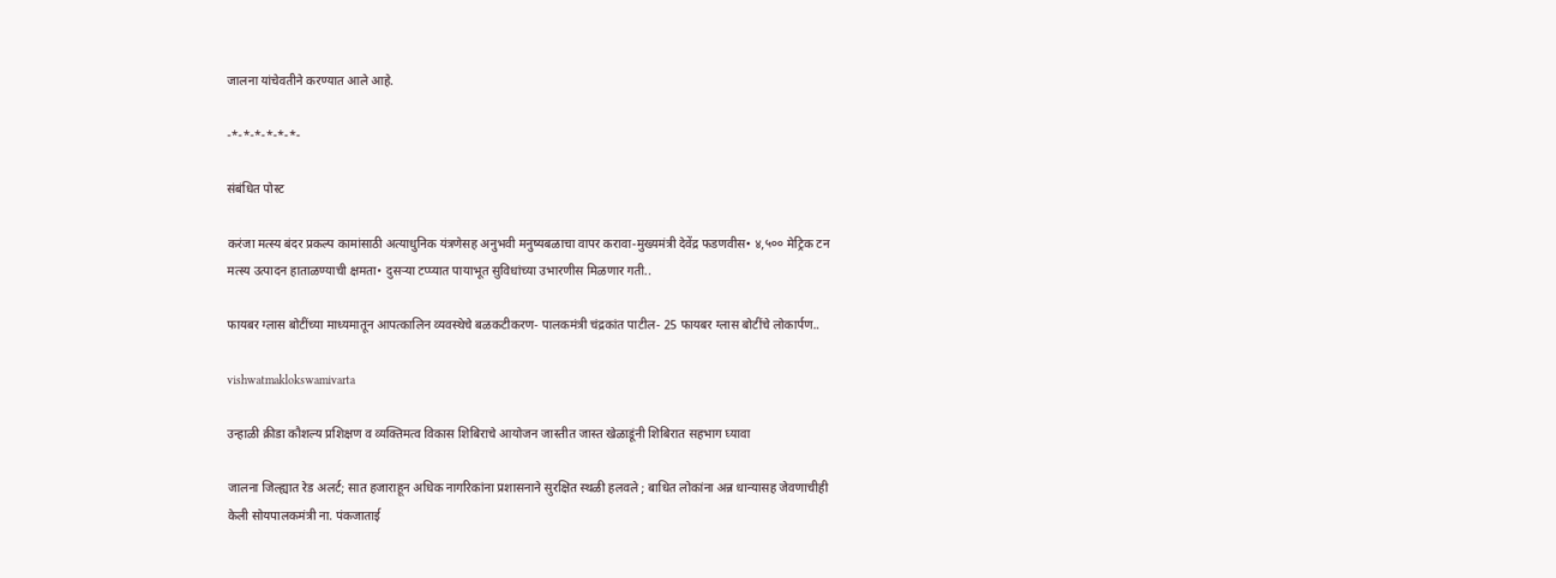जालना यांचेवतीने करण्यात आले आहे.

-*-*-*-*-*-*-

संबंधित पोस्ट

करंजा मत्स्य बंदर प्रकल्प कामांसाठी अत्याधुनिक यंत्रणेसह अनुभवी मनुष्यबळाचा वापर करावा-मुख्यमंत्री देवेंद्र फडणवीस• ४,५०० मेट्रिक टन मत्स्य उत्पादन हाताळण्याची क्षमता• दुसऱ्या टप्प्यात पायाभूत सुविधांच्या उभारणीस मिळणार गती..

फायबर ग्लास बोटींच्या माध्यमातून आपत्कालिन व्यवस्थेचे बळकटीकरण- पालकमंत्री चंद्रकांत पाटील- 25 फायबर ग्लास बोटींचे लोकार्पण..

vishwatmaklokswamivarta

उन्हाळी क्रीडा कौशल्य प्रशिक्षण व व्यक्तिमत्व विकास शिबिराचे आयोजन जास्तीत जास्त खेळाडूंनी शिबिरात सहभाग घ्यावा

जालना जिल्ह्यात रेड अलर्ट; सात हजाराहून अधिक नागरिकांना प्रशासनाने सुरक्षित स्थळी हलवले ; बाधित लोकांना अन्न धान्यासह जेवणाचीही केली सोयपालकमंत्री ना. पंकजाताई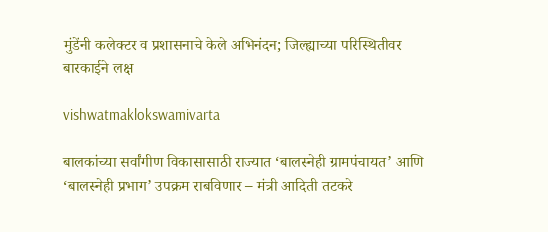मुंडेंनी कलेक्टर व प्रशासनाचे केले अभिनंदन; जिल्ह्याच्या परिस्थितीवर बारकाईने लक्ष

vishwatmaklokswamivarta

बालकांच्या सर्वांगीण विकासासाठी राज्यात ‘बालस्नेही ग्रामपंचायत’ आणि ‘बालस्नेही प्रभाग’ उपक्रम राबविणार – मंत्री आदिती तटकरे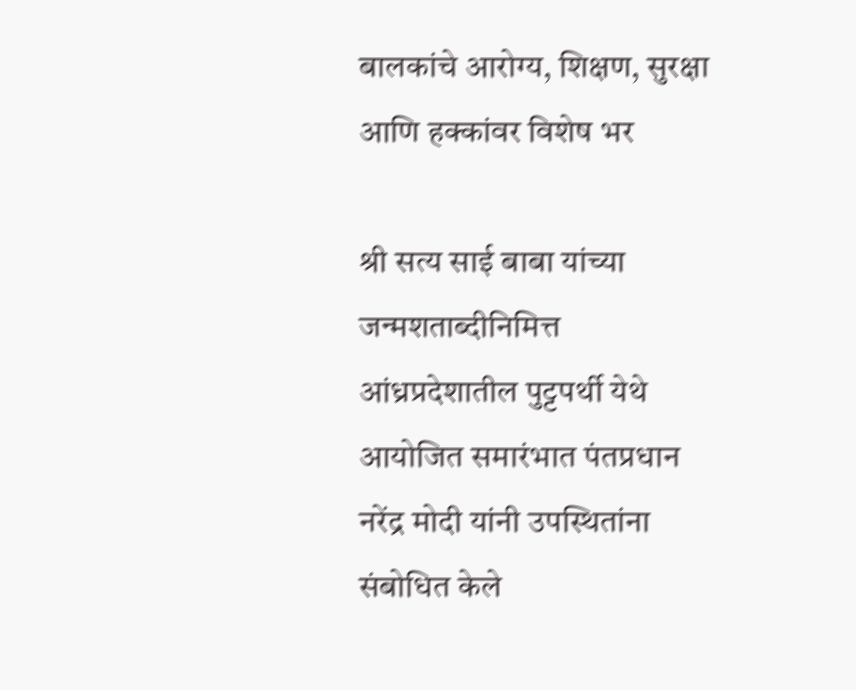बालकांचे आरोग्य, शिक्षण, सुरक्षा आणि हक्कांवर विशेष भर

श्री सत्य साई बाबा यांच्या जन्मशताब्दीनिमित्त आंध्रप्रदेशातील पुट्टपर्थी येथे आयोजित समारंभात पंतप्रधान नरेंद्र मोदी यांनी उपस्थितांना संबोधित केले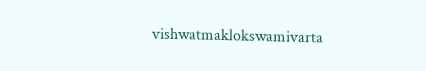vishwatmaklokswamivarta